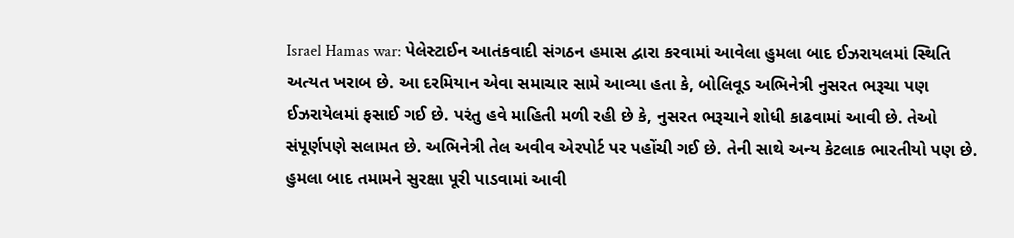Israel Hamas war: પેલેસ્ટાઈન આતંકવાદી સંગઠન હમાસ દ્વારા કરવામાં આવેલા હુમલા બાદ ઈઝરાયલમાં સ્થિતિ અત્યત ખરાબ છે. આ દરમિયાન એવા સમાચાર સામે આવ્યા હતા કે, બોલિવૂડ અભિનેત્રી નુસરત ભરૂચા પણ ઈઝરાયેલમાં ફસાઈ ગઈ છે. પરંતુ હવે માહિતી મળી રહી છે કે, નુસરત ભરૂચાને શોધી કાઢવામાં આવી છે. તેઓ સંપૂર્ણપણે સલામત છે. અભિનેત્રી તેલ અવીવ એરપોર્ટ પર પહોંચી ગઈ છે. તેની સાથે અન્ય કેટલાક ભારતીયો પણ છે. હુમલા બાદ તમામને સુરક્ષા પૂરી પાડવામાં આવી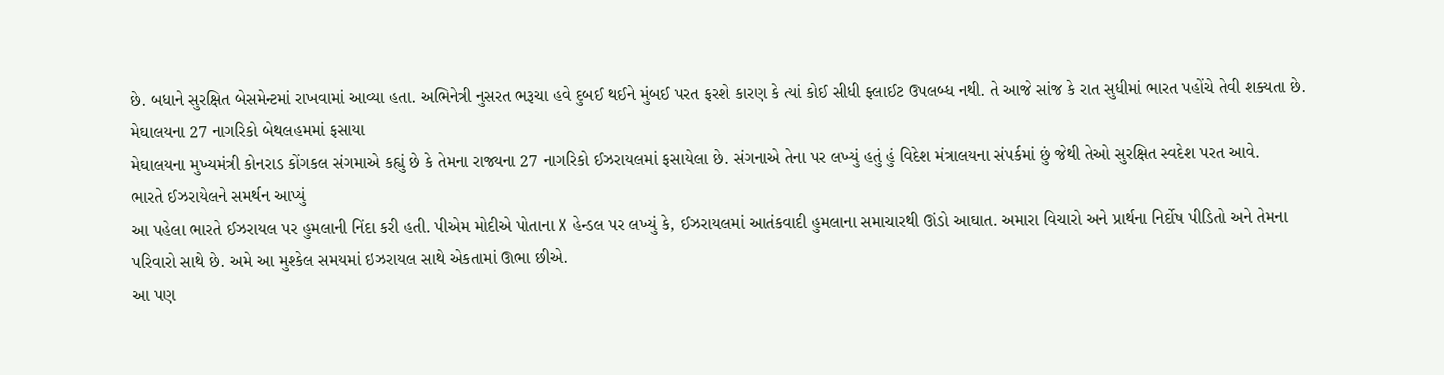છે. બધાને સુરક્ષિત બેસમેન્ટમાં રાખવામાં આવ્યા હતા. અભિનેત્રી નુસરત ભરૂચા હવે દુબઈ થઈને મુંબઈ પરત ફરશે કારણ કે ત્યાં કોઈ સીધી ફ્લાઈટ ઉપલબ્ધ નથી. તે આજે સાંજ કે રાત સુધીમાં ભારત પહોંચે તેવી શક્યતા છે.
મેઘાલયના 27 નાગરિકો બેથલહમમાં ફસાયા
મેઘાલયના મુખ્યમંત્રી કોનરાડ કોંગકલ સંગમાએ કહ્યું છે કે તેમના રાજ્યના 27 નાગરિકો ઈઝરાયલમાં ફસાયેલા છે. સંગનાએ તેના પર લખ્યું હતું હું વિદેશ મંત્રાલયના સંપર્કમાં છું જેથી તેઓ સુરક્ષિત સ્વદેશ પરત આવે.
ભારતે ઈઝરાયેલને સમર્થન આપ્યું
આ પહેલા ભારતે ઈઝરાયલ પર હુમલાની નિંદા કરી હતી. પીએમ મોદીએ પોતાના X હેન્ડલ પર લખ્યું કે, ઈઝરાયલમાં આતંકવાદી હુમલાના સમાચારથી ઊંડો આઘાત. અમારા વિચારો અને પ્રાર્થના નિર્દોષ પીડિતો અને તેમના પરિવારો સાથે છે. અમે આ મુશ્કેલ સમયમાં ઇઝરાયલ સાથે એકતામાં ઊભા છીએ.
આ પણ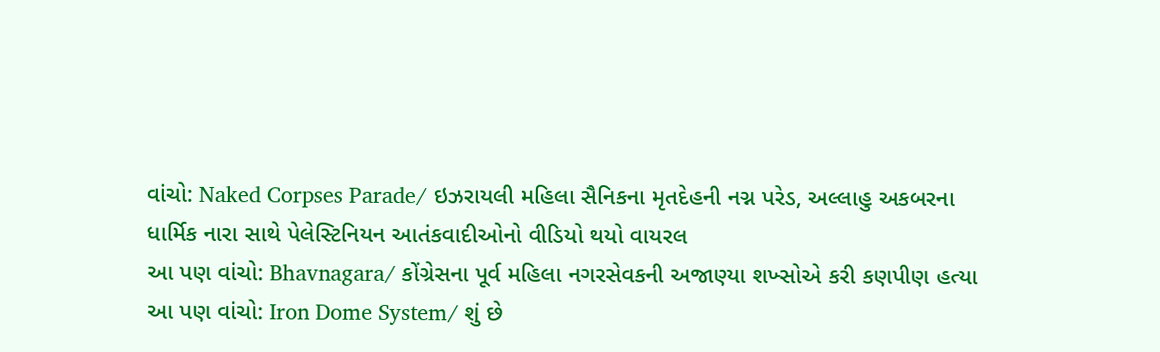વાંચો: Naked Corpses Parade/ ઇઝરાયલી મહિલા સૈનિકના મૃતદેહની નગ્ન પરેડ, અલ્લાહુ અકબરના ધાર્મિક નારા સાથે પેલેસ્ટિનિયન આતંકવાદીઓનો વીડિયો થયો વાયરલ
આ પણ વાંચો: Bhavnagara/ કોંગ્રેસના પૂર્વ મહિલા નગરસેવકની અજાણ્યા શખ્સોએ કરી કણપીણ હત્યા
આ પણ વાંચો: Iron Dome System/ શું છે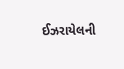ઈઝરાયેલની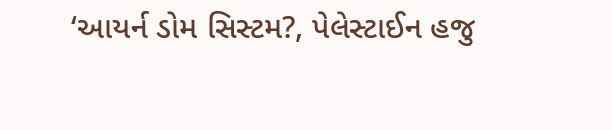‘આયર્ન ડોમ સિસ્ટમ?, પેલેસ્ટાઈન હજુ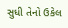સુધી તેનો ઉકેલ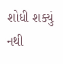શોધી શક્યું નથી